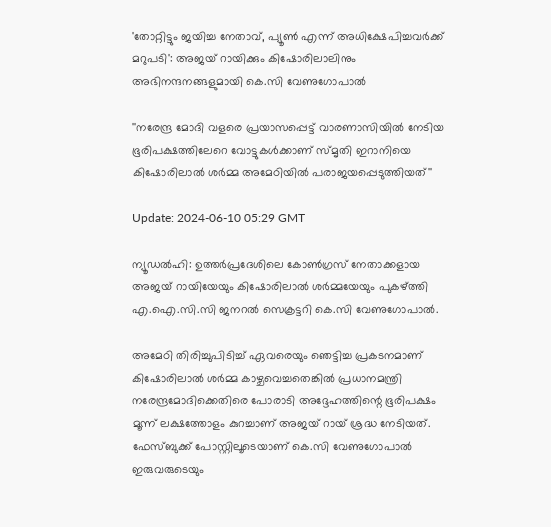'തോറ്റിട്ടും ജയിച്ച നേതാവ്, പ്യൂൺ എന്ന് അധിക്ഷേപിച്ചവർക്ക് മറുപടി': അജയ് റായിക്കും കിഷോരിലാലിനും അഭിനന്ദനങ്ങളുമായി കെ.സി വേണുഗോപാൽ

''നരേന്ദ്ര മോദി വളരെ പ്രയാസപ്പെട്ട് വാരണാസിയിൽ നേടിയ ഭൂരിപക്ഷത്തിലേറെ വോട്ടുകൾക്കാണ് സ്മൃതി ഇറാനിയെ കിഷോരിലാൽ ശർമ്മ അമേഠിയിൽ പരാജയപ്പെടുത്തിയത്''

Update: 2024-06-10 05:29 GMT

ന്യൂഡൽഹി: ഉത്തർപ്രദേശിലെ കോൺഗ്രസ് നേതാക്കളായ അജയ് റായിയേയും കിഷോരിലാൽ ശർമ്മയേയും പുകഴ്ത്തി എ.ഐ.സി.സി ജനറൽ സെക്രട്ടറി കെ.സി വേണുഗോപാൽ.

അമേഠി തിരിച്ചുപിടിച്ച് ഏവരെയും ഞെട്ടിച്ച പ്രകടനമാണ് കിഷോരിലാൽ ശർമ്മ കാഴ്ചവെച്ചതെങ്കിൽ പ്രധാനമന്ത്രി നരേന്ദ്രമോദിക്കെതിരെ പോരാടി അദ്ദേഹത്തിന്റെ ഭൂരിപക്ഷം മൂന്ന് ലക്ഷത്തോളം കുറച്ചാണ് അജയ് റായ് ശ്രദ്ധ നേടിയത്. ഫേസ്ബുക്ക് പോസ്റ്റിലൂടെയാണ് കെ.സി വേണുഗോപാൽ ഇരുവരുടെയും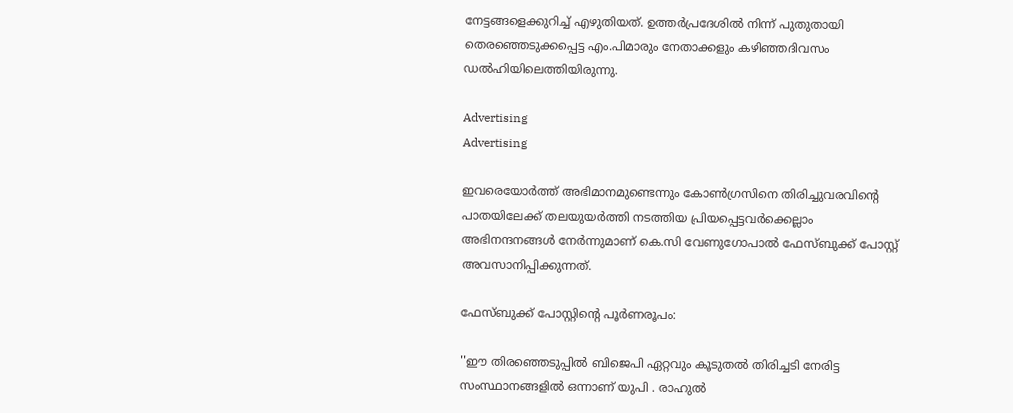നേട്ടങ്ങളെക്കുറിച്ച് എഴുതിയത്. ഉത്തര്‍പ്രദേശില്‍ നിന്ന് പുതുതായി തെരഞ്ഞെടുക്കപ്പെട്ട എം.പിമാരും നേതാക്കളും കഴിഞ്ഞദിവസം ഡൽഹിയിലെത്തിയിരുന്നു.

Advertising
Advertising

ഇവരെയോർത്ത് അഭിമാനമുണ്ടെന്നും കോൺഗ്രസിനെ തിരിച്ചുവരവിന്റെ പാതയിലേക്ക് തലയുയർത്തി നടത്തിയ പ്രിയപ്പെട്ടവർക്കെല്ലാം അഭിനന്ദനങ്ങള്‍ നേര്‍ന്നുമാണ് കെ.സി വേണുഗോപാല്‍ ഫേസ്ബുക്ക് പോസ്റ്റ് അവസാനിപ്പിക്കുന്നത്.

ഫേസ്ബുക്ക് പോസ്റ്റിന്റെ പൂര്‍ണരൂപം:

''ഈ തിരഞ്ഞെടുപ്പിൽ ബിജെപി ഏറ്റവും കൂടുതൽ തിരിച്ചടി നേരിട്ട സംസ്ഥാനങ്ങളിൽ ഒന്നാണ് യുപി . രാഹുൽ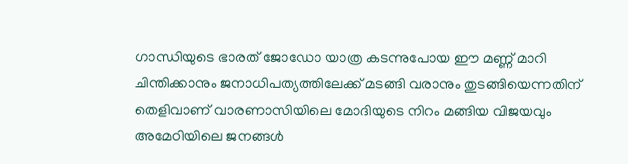ഗാന്ധിയുടെ ഭാരത് ജോഡോ യാത്ര കടന്നുപോയ ഈ മണ്ണ് മാറി ചിന്തിക്കാനും ജനാധിപത്യത്തിലേക്ക് മടങ്ങി വരാനും തുടങ്ങിയെന്നതിന് തെളിവാണ് വാരണാസിയിലെ മോദിയുടെ നിറം മങ്ങിയ വിജയവും അമേഠിയിലെ ജനങ്ങൾ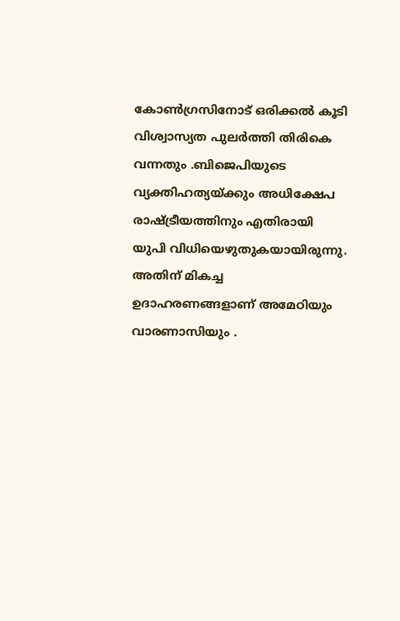കോൺഗ്രസിനോട് ഒരിക്കൽ കൂടി വിശ്വാസ്യത പുലർത്തി തിരികെ വന്നതും .ബിജെപിയുടെ വ്യക്തിഹത്യയ്ക്കും അധിക്ഷേപ രാഷ്ട്രീയത്തിനും എതിരായി യുപി വിധിയെഴുതുകയായിരുന്നു. അതിന് മികച്ച ഉദാഹരണങ്ങളാണ് അമേഠിയും വാരണാസിയും .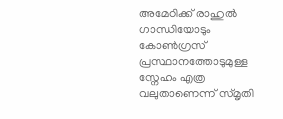അമേഠിക്ക് രാഹുൽ ഗാന്ധിയോടും കോൺഗ്രസ് പ്രസ്ഥാനത്തോടുമുള്ള സ്നേഹം എത്ര വലുതാണെന്ന് സ്മൃതി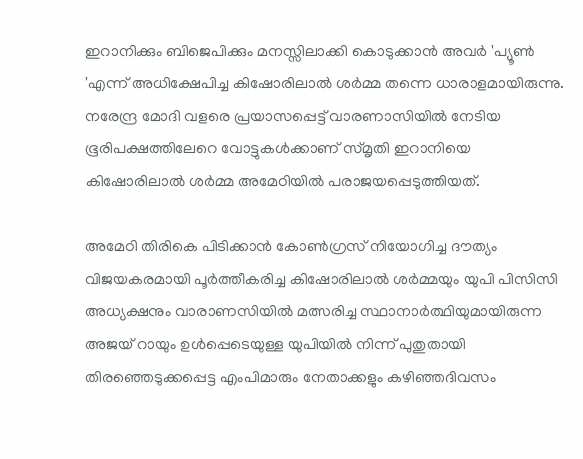ഇറാനിക്കും ബിജെപിക്കും മനസ്സിലാക്കി കൊടുക്കാൻ അവർ 'പ്യൂൺ 'എന്ന് അധിക്ഷേപിച്ച കിഷോരിലാൽ ശർമ്മ തന്നെ ധാരാളമായിരുന്നു. നരേന്ദ്ര മോദി വളരെ പ്രയാസപ്പെട്ട് വാരണാസിയിൽ നേടിയ ഭൂരിപക്ഷത്തിലേറെ വോട്ടുകൾക്കാണ് സ്മൃതി ഇറാനിയെ കിഷോരിലാൽ ശർമ്മ അമേഠിയിൽ പരാജയപ്പെടുത്തിയത്.

അമേഠി തിരികെ പിടിക്കാൻ കോൺഗ്രസ് നിയോഗിച്ച ദൗത്യം വിജയകരമായി പൂർത്തീകരിച്ച കിഷോരിലാൽ ശർമ്മയും യുപി പിസിസി അധ്യക്ഷനും വാരാണസിയിൽ മത്സരിച്ച സ്ഥാനാർത്ഥിയുമായിരുന്ന അജയ് റായും ഉൾപ്പെടെയുള്ള യുപിയിൽ നിന്ന് പുതുതായി തിരഞ്ഞെടുക്കപ്പെട്ട എംപിമാരും നേതാക്കളും കഴിഞ്ഞദിവസം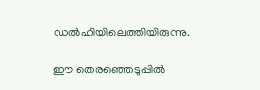ഡൽഹിയിലെത്തിയിരുന്നു.

ഈ തെരഞ്ഞെടുപ്പിൽ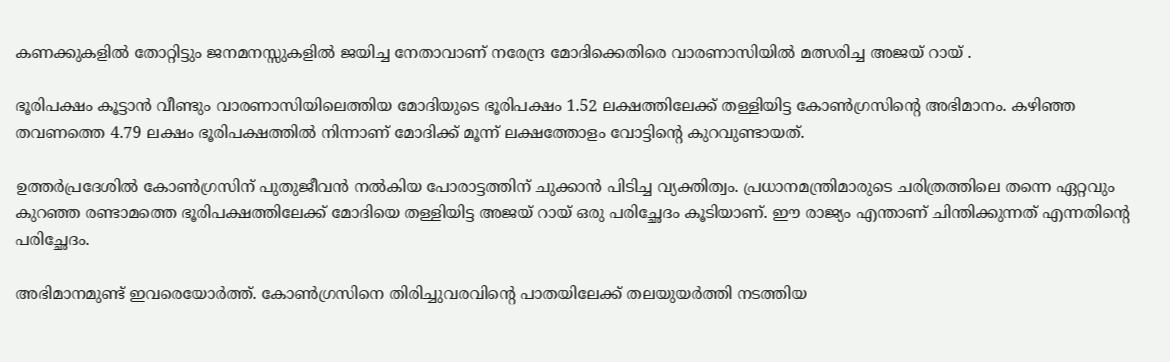കണക്കുകളിൽ തോറ്റിട്ടും ജനമനസ്സുകളിൽ ജയിച്ച നേതാവാണ് നരേന്ദ്ര മോദിക്കെതിരെ വാരണാസിയിൽ മത്സരിച്ച അജയ് റായ് .

ഭൂരിപക്ഷം കൂട്ടാൻ വീണ്ടും വാരണാസിയിലെത്തിയ മോദിയുടെ ഭൂരിപക്ഷം 1.52 ലക്ഷത്തിലേക്ക് തള്ളിയിട്ട കോൺഗ്രസിന്റെ അഭിമാനം. കഴിഞ്ഞ തവണത്തെ 4.79 ലക്ഷം ഭൂരിപക്ഷത്തിൽ നിന്നാണ് മോദിക്ക് മൂന്ന് ലക്ഷത്തോളം വോട്ടിന്റെ കുറവുണ്ടായത്.

ഉത്തർപ്രദേശിൽ കോൺഗ്രസിന് പുതുജീവൻ നൽകിയ പോരാട്ടത്തിന് ചുക്കാൻ പിടിച്ച വ്യക്തിത്വം. പ്രധാനമന്ത്രിമാരുടെ ചരിത്രത്തിലെ തന്നെ ഏറ്റവും കുറഞ്ഞ രണ്ടാമത്തെ ഭൂരിപക്ഷത്തിലേക്ക് മോദിയെ തള്ളിയിട്ട അജയ് റായ് ഒരു പരിച്ഛേദം കൂടിയാണ്. ഈ രാജ്യം എന്താണ് ചിന്തിക്കുന്നത് എന്നതിന്റെ പരിച്ഛേദം.

അഭിമാനമുണ്ട് ഇവരെയോർത്ത്. കോൺഗ്രസിനെ തിരിച്ചുവരവിന്റെ പാതയിലേക്ക് തലയുയർത്തി നടത്തിയ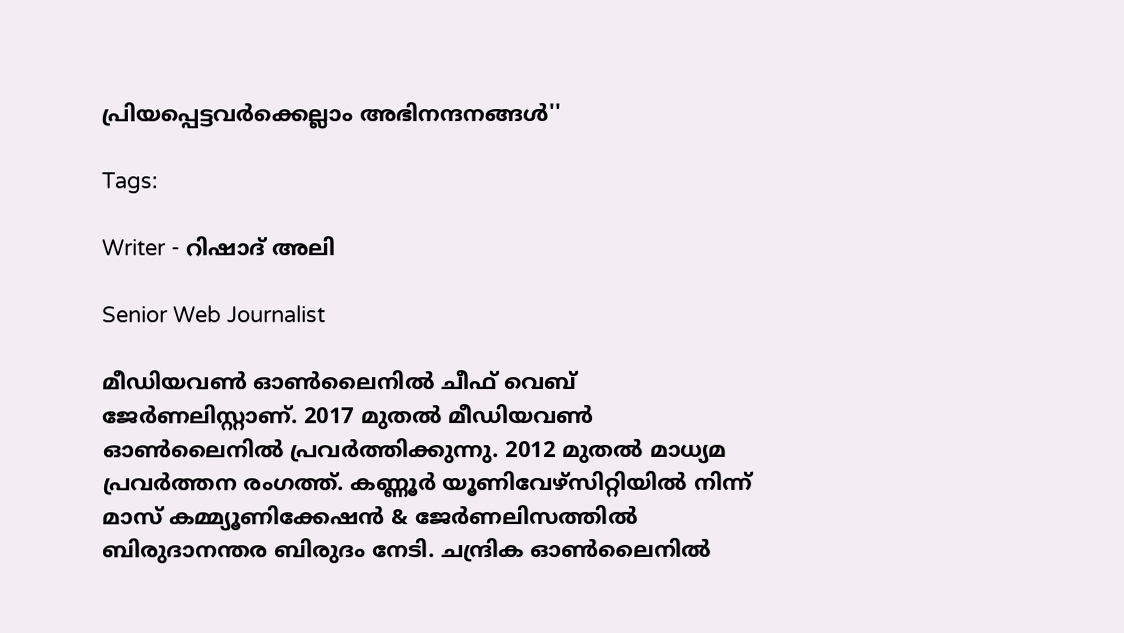പ്രിയപ്പെട്ടവർക്കെല്ലാം അഭിനന്ദനങ്ങൾ''

Tags:

Writer - റിഷാദ് അലി

Senior Web Journalist

മീഡിയവൺ ഓൺലൈനിൽ ചീഫ് വെബ് ജേർണലിസ്റ്റാണ്. 2017 മുതൽ മീഡിയവൺ ഓൺലൈനിൽ പ്രവർത്തിക്കുന്നു. 2012 മുതൽ മാധ്യമ പ്രവർത്തന രംഗത്ത്. കണ്ണൂര്‍ യൂണിവേഴ്‌സിറ്റിയിൽ നിന്ന് മാസ് കമ്മ്യൂണിക്കേഷന്‍ & ജേര്‍ണലിസത്തില്‍ ബിരുദാനന്തര ബിരുദം നേടി. ചന്ദ്രിക ഓണ്‍ലൈനില്‍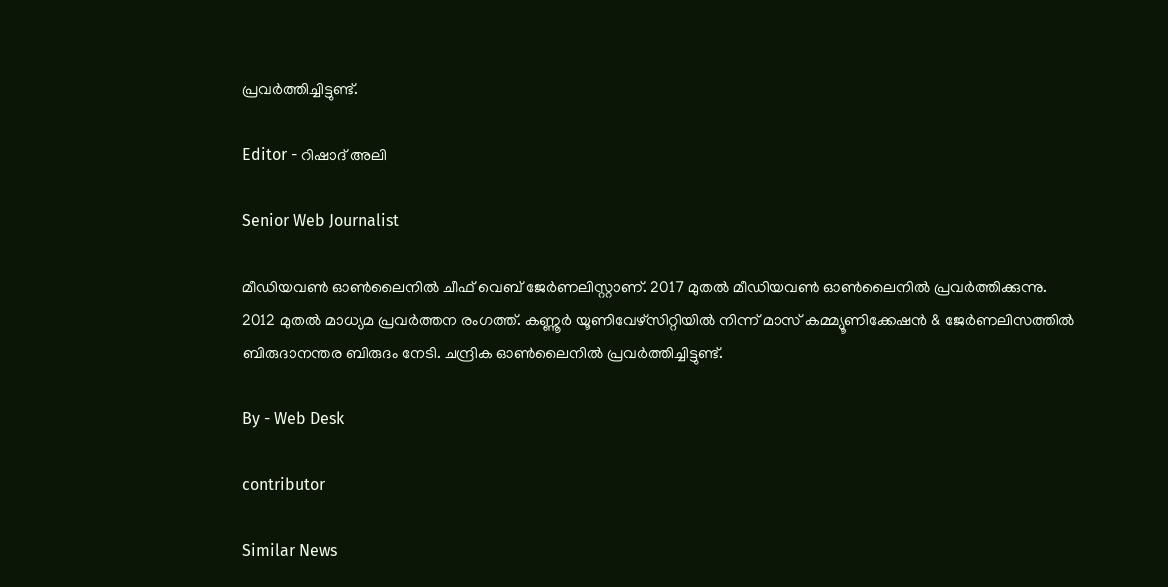പ്രവര്‍ത്തിച്ചിട്ടുണ്ട്.

Editor - റിഷാദ് അലി

Senior Web Journalist

മീഡിയവൺ ഓൺലൈനിൽ ചീഫ് വെബ് ജേർണലിസ്റ്റാണ്. 2017 മുതൽ മീഡിയവൺ ഓൺലൈനിൽ പ്രവർത്തിക്കുന്നു. 2012 മുതൽ മാധ്യമ പ്രവർത്തന രംഗത്ത്. കണ്ണൂര്‍ യൂണിവേഴ്‌സിറ്റിയിൽ നിന്ന് മാസ് കമ്മ്യൂണിക്കേഷന്‍ & ജേര്‍ണലിസത്തില്‍ ബിരുദാനന്തര ബിരുദം നേടി. ചന്ദ്രിക ഓണ്‍ലൈനില്‍ പ്രവര്‍ത്തിച്ചിട്ടുണ്ട്.

By - Web Desk

contributor

Similar News